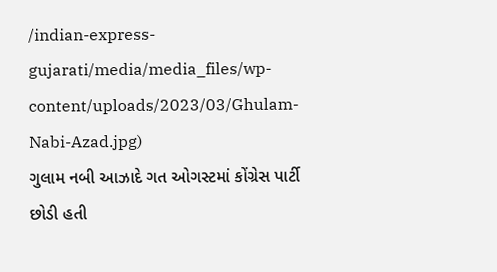/indian-express-gujarati/media/media_files/wp-content/uploads/2023/03/Ghulam-Nabi-Azad.jpg)
ગુલામ નબી આઝાદે ગત ઓગસ્ટમાં કોંગ્રેસ પાર્ટી છોડી હતી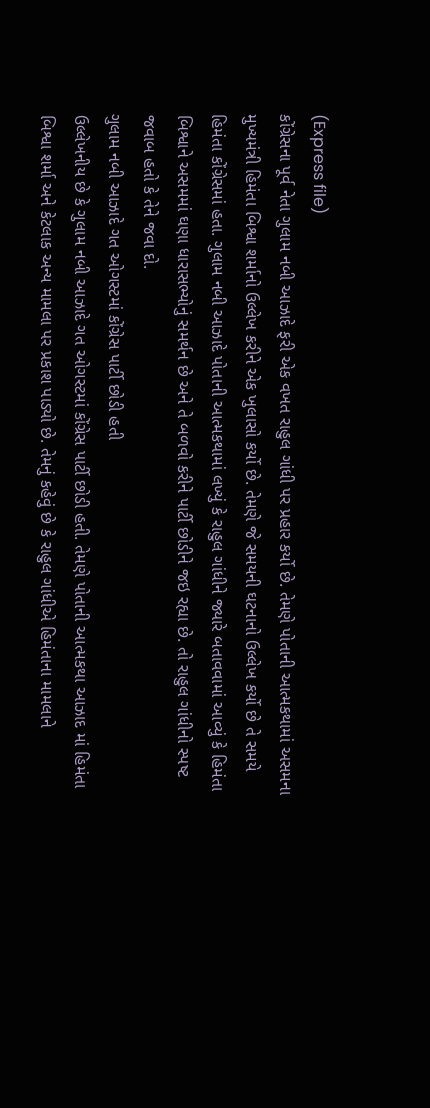(Express file)
કોંગ્રેસના પૂર્વ નેતા ગુલામ નબી આઝાદે ફરી એક વખત રાહુલ ગાંધી પર પ્રહાર કર્યો છે. તેમણે પોતાની આત્મકથામાં અસમના મુખ્યમંત્રી હિમંતા બિશ્વા શર્માનો ઉલ્લેખ કરીને એક ખુલાસો કર્યો છે. તેમણે જે સમયની ઘટનાનો ઉલ્લેખ કર્યો છે તે સમયે હિમંતા કોંગ્રેસમાં હતા. ગુલામ નબી આઝાદે પોતાની આત્મકથામાં લખ્યું કે રાહુલ ગાંધીને જ્યારે બતાવવામાં આવ્યું કે હિમંતા બિશ્વાને અસમમાં ઘણા ધારાસભ્યોનું સમર્થન છે અને તે બળવો કરીને પાર્ટી છોડીને જઇ રહ્યા છે. તો રાહુલ ગાંધીનો સ્પષ્ટ જવાબ હતો કે તેને જવા દો.
ગુલામ નબી આઝાદે ગત ઓગસ્ટમાં કોંગ્રેસ પાર્ટી છોડી હતી
ઉલ્લેખનીય છે કે ગુલામ નબી આઝાદે ગત ઓગસ્ટમાં કોંગ્રેસ પાર્ટી છોડી હતી. તેમણે પોતાની આત્મકથા આઝાદ માં હિમંતા બિશ્વા શર્મા અને કેટલાક અન્ય મામલા પર પ્રકાશ પાડ્યો છે. તેમનું કહેવું છે કે રાહુલ ગાંધીએ હિમંતાના મામલાને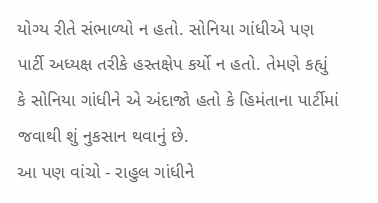યોગ્ય રીતે સંભાળ્યો ન હતો. સોનિયા ગાંધીએ પણ પાર્ટી અધ્યક્ષ તરીકે હસ્તક્ષેપ કર્યો ન હતો. તેમણે કહ્યું કે સોનિયા ગાંધીને એ અંદાજો હતો કે હિમંતાના પાર્ટીમાં જવાથી શું નુકસાન થવાનું છે.
આ પણ વાંચો - રાહુલ ગાંધીને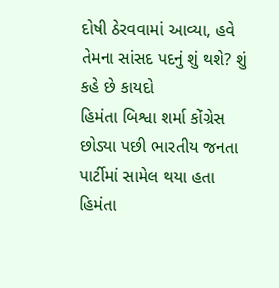દોષી ઠેરવવામાં આવ્યા, હવે તેમના સાંસદ પદનું શું થશે? શું કહે છે કાયદો
હિમંતા બિશ્વા શર્મા કોંગ્રેસ છોડ્યા પછી ભારતીય જનતા પાર્ટીમાં સામેલ થયા હતા
હિમંતા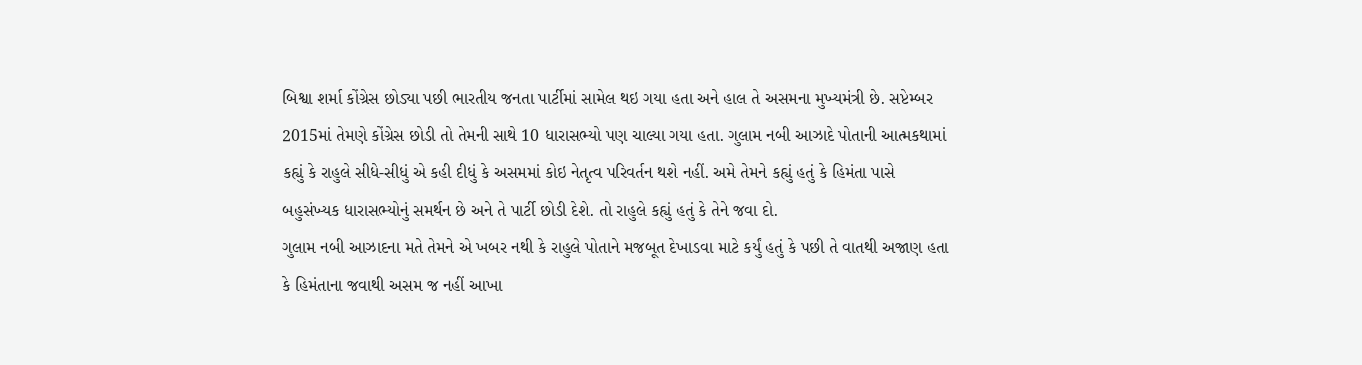બિશ્વા શર્મા કોંગ્રેસ છોડ્યા પછી ભારતીય જનતા પાર્ટીમાં સામેલ થઇ ગયા હતા અને હાલ તે અસમના મુખ્યમંત્રી છે. સપ્ટેમ્બર 2015માં તેમણે કોંગ્રેસ છોડી તો તેમની સાથે 10 ધારાસભ્યો પણ ચાલ્યા ગયા હતા. ગુલામ નબી આઝાદે પોતાની આત્મકથામાં કહ્યું કે રાહુલે સીધે-સીધું એ કહી દીધું કે અસમમાં કોઇ નેતૃત્વ પરિવર્તન થશે નહીં. અમે તેમને કહ્યું હતું કે હિમંતા પાસે બહુસંખ્યક ધારાસભ્યોનું સમર્થન છે અને તે પાર્ટી છોડી દેશે. તો રાહુલે કહ્યું હતું કે તેને જવા દો.
ગુલામ નબી આઝાદના મતે તેમને એ ખબર નથી કે રાહુલે પોતાને મજબૂત દેખાડવા માટે કર્યું હતું કે પછી તે વાતથી અજાણ હતા કે હિમંતાના જવાથી અસમ જ નહીં આખા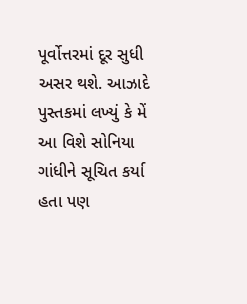પૂર્વોત્તરમાં દૂર સુધી અસર થશે. આઝાદે પુસ્તકમાં લખ્યું કે મેં આ વિશે સોનિયા ગાંધીને સૂચિત કર્યા હતા પણ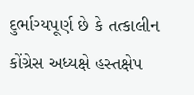દુર્ભાગ્યપૂર્ણ છે કે તત્કાલીન કોંગ્રેસ અધ્યક્ષે હસ્તક્ષેપ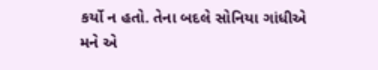કર્યો ન હતો. તેના બદલે સોનિયા ગાંધીએ મને એ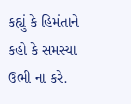કહ્યું કે હિમંતાને કહો કે સમસ્યા ઉભી ના કરે.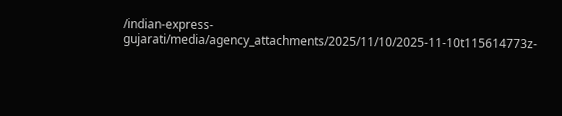/indian-express-gujarati/media/agency_attachments/2025/11/10/2025-11-10t115614773z-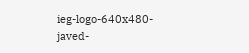ieg-logo-640x480-javed-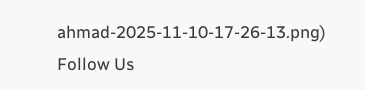ahmad-2025-11-10-17-26-13.png)
Follow Us